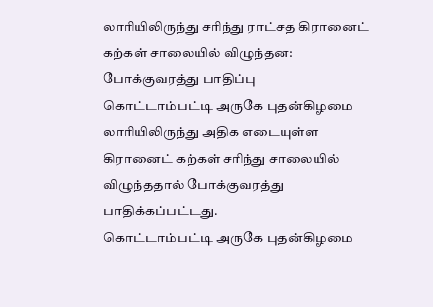லாரியிலிருந்து சரிந்து ராட்சத கிரானைட் கற்கள் சாலையில் விழுந்தன: போக்குவரத்து பாதிப்பு
கொட்டாம்பட்டி அருகே புதன்கிழமை லாரியிலிருந்து அதிக எடையுள்ள கிரானைட் கற்கள் சரிந்து சாலையில் விழுந்ததால் போக்குவரத்து பாதிக்கப்பட்டது.
கொட்டாம்பட்டி அருகே புதன்கிழமை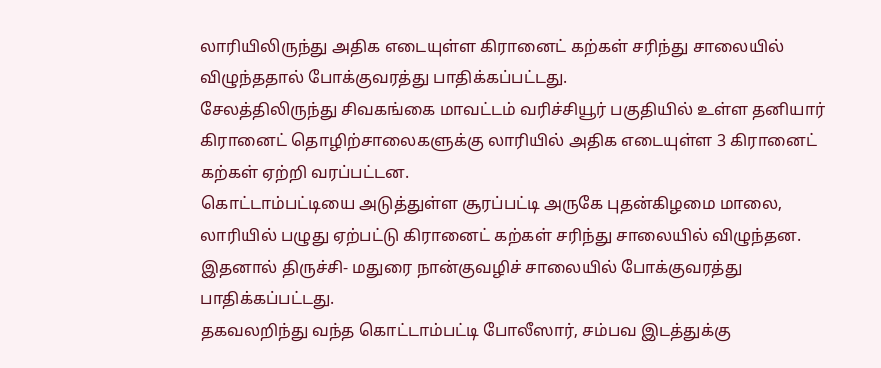லாரியிலிருந்து அதிக எடையுள்ள கிரானைட் கற்கள் சரிந்து சாலையில் விழுந்ததால் போக்குவரத்து பாதிக்கப்பட்டது.
சேலத்திலிருந்து சிவகங்கை மாவட்டம் வரிச்சியூர் பகுதியில் உள்ள தனியார் கிரானைட் தொழிற்சாலைகளுக்கு லாரியில் அதிக எடையுள்ள 3 கிரானைட் கற்கள் ஏற்றி வரப்பட்டன.
கொட்டாம்பட்டியை அடுத்துள்ள சூரப்பட்டி அருகே புதன்கிழமை மாலை, லாரியில் பழுது ஏற்பட்டு கிரானைட் கற்கள் சரிந்து சாலையில் விழுந்தன. இதனால் திருச்சி- மதுரை நான்குவழிச் சாலையில் போக்குவரத்து பாதிக்கப்பட்டது.
தகவலறிந்து வந்த கொட்டாம்பட்டி போலீஸார், சம்பவ இடத்துக்கு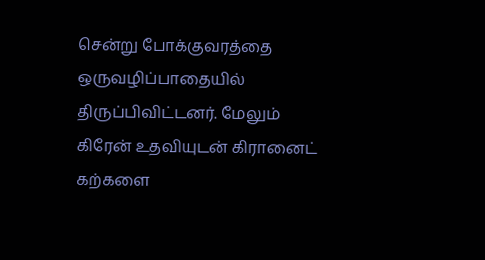சென்று போக்குவரத்தை ஒருவழிப்பாதையில் திருப்பிவிட்டனர். மேலும் கிரேன் உதவியுடன் கிரானைட் கற்களை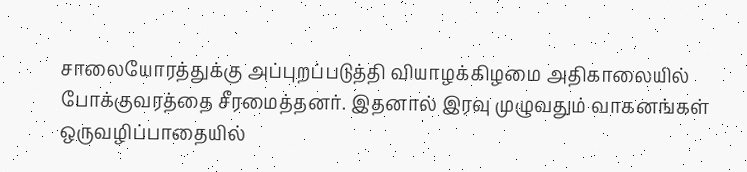சாலையோரத்துக்கு அப்புறப்படுத்தி வியாழக்கிழமை அதிகாலையில் போக்குவரத்தை சீரமைத்தனர். இதனால் இரவு முழுவதும் வாகனங்கள் ஒருவழிப்பாதையில்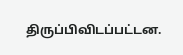திருப்பிவிடப்பட்டன.